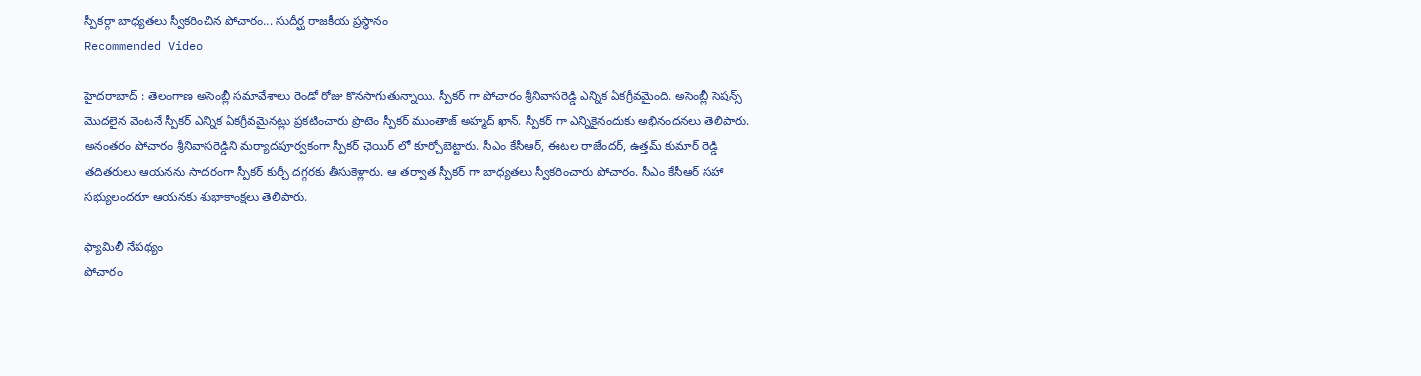స్పీకర్గా బాధ్యతలు స్వీకరించిన పోచారం... సుదీర్ఘ రాజకీయ ప్రస్థానం
Recommended Video

హైదరాబాద్ : తెలంగాణ అసెంబ్లీ సమావేశాలు రెండో రోజు కొనసాగుతున్నాయి. స్పీకర్ గా పోచారం శ్రీనివాసరెడ్డి ఎన్నిక ఏకగ్రీవమైంది. అసెంబ్లీ సెషన్స్ మొదలైన వెంటనే స్పీకర్ ఎన్నిక ఏకగ్రీవమైనట్లు ప్రకటించారు ప్రొటెం స్పీకర్ ముంతాజ్ అహ్మద్ ఖాన్. స్పీకర్ గా ఎన్నికైనందుకు అభినందనలు తెలిపారు. అనంతరం పోచారం శ్రీనివాసరెడ్డిని మర్యాదపూర్వకంగా స్పీకర్ ఛెయిర్ లో కూర్చోబెట్టారు. సీఎం కేసీఆర్, ఈటల రాజేందర్, ఉత్తమ్ కుమార్ రెడ్డి తదితరులు ఆయనను సాదరంగా స్పీకర్ కుర్చీ దగ్గరకు తీసుకెళ్లారు. ఆ తర్వాత స్పీకర్ గా బాధ్యతలు స్వీకరించారు పోచారం. సీఎం కేసీఆర్ సహా సభ్యులందరూ ఆయనకు శుభాకాంక్షలు తెలిపారు.

ఫ్యామిలీ నేపథ్యం
పోచారం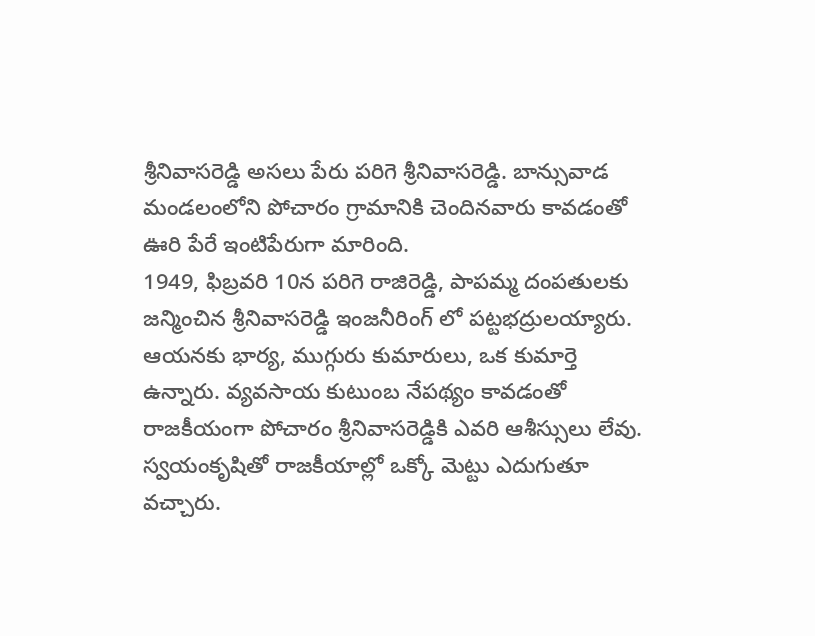శ్రీనివాసరెడ్డి అసలు పేరు పరిగె శ్రీనివాసరెడ్డి. బాన్సువాడ మండలంలోని పోచారం గ్రామానికి చెందినవారు కావడంతో ఊరి పేరే ఇంటిపేరుగా మారింది.
1949, ఫిబ్రవరి 10న పరిగె రాజిరెడ్డి, పాపమ్మ దంపతులకు జన్మించిన శ్రీనివాసరెడ్డి ఇంజనీరింగ్ లో పట్టభద్రులయ్యారు. ఆయనకు భార్య, ముగ్గురు కుమారులు, ఒక కుమార్తె ఉన్నారు. వ్యవసాయ కుటుంబ నేపథ్యం కావడంతో రాజకీయంగా పోచారం శ్రీనివాసరెడ్డికి ఎవరి ఆశీస్సులు లేవు. స్వయంకృషితో రాజకీయాల్లో ఒక్కో మెట్టు ఎదుగుతూ వచ్చారు.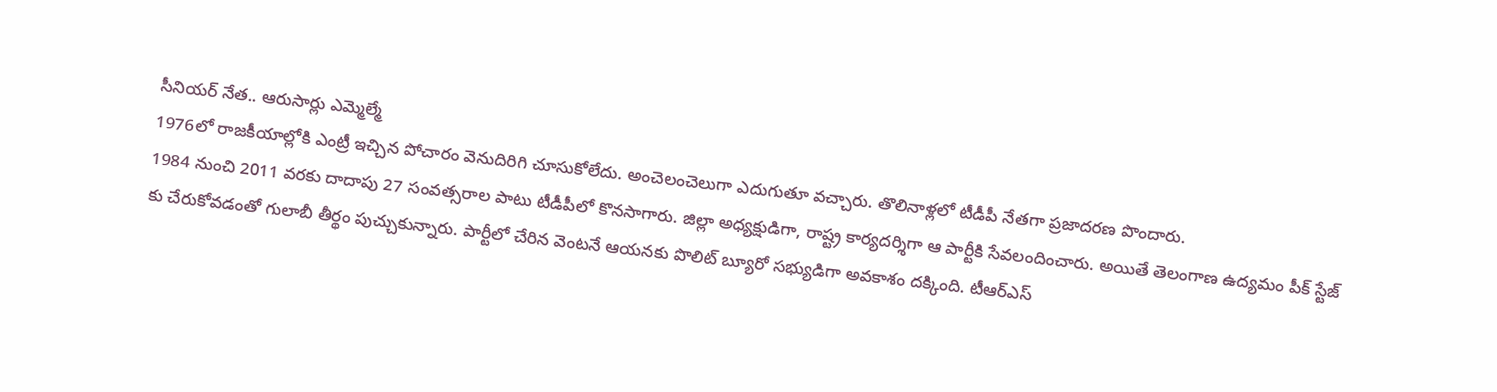సీనియర్ నేత.. ఆరుసార్లు ఎమ్మెల్మే
1976లో రాజకీయాల్లోకి ఎంట్రీ ఇచ్చిన పోచారం వెనుదిరిగి చూసుకోలేదు. అంచెలంచెలుగా ఎదుగుతూ వచ్చారు. తొలినాళ్లలో టీడీపీ నేతగా ప్రజాదరణ పొందారు.
1984 నుంచి 2011 వరకు దాదాపు 27 సంవత్సరాల పాటు టీడీపీలో కొనసాగారు. జిల్లా అధ్యక్షుడిగా, రాష్ట్ర కార్యదర్శిగా ఆ పార్టీకి సేవలందించారు. అయితే తెలంగాణ ఉద్యమం పీక్ స్టేజ్ కు చేరుకోవడంతో గులాబీ తీర్థం పుచ్చుకున్నారు. పార్టీలో చేరిన వెంటనే ఆయనకు పొలిట్ బ్యూరో సభ్యుడిగా అవకాశం దక్కింది. టీఆర్ఎస్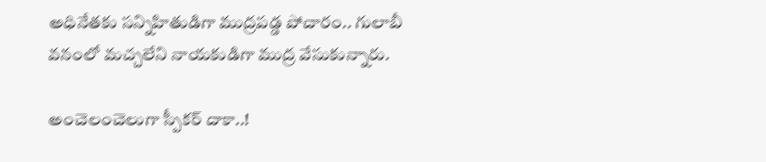అధినేతకు సన్నిహితుడిగా ముద్రపడ్డ పోచారం.. గులాబీ వనంలో మచ్చలేని నాయకుడిగా ముద్ర వేసుకున్నారు.

అంచెలంచెలుగా స్పీకర్ దాకా..!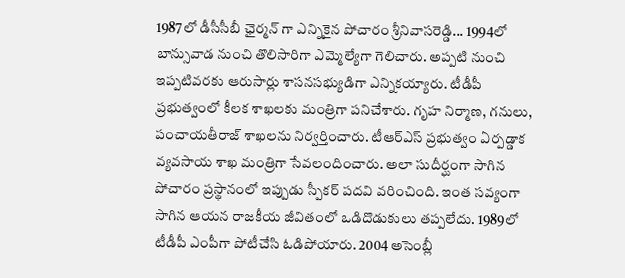1987లో డీసీసీబీ ఛైర్మన్ గా ఎన్నికైన పోచారం శ్రీనివాసరెడ్డి... 1994లో బాన్సువాడ నుంచి తొలిసారిగా ఎమ్మెల్యేగా గెలిచారు. అప్పటి నుంచి ఇప్పటివరకు ఆరుసార్లు శాసనసభ్యుడిగా ఎన్నికయ్యారు. టీడీపీ ప్రభుత్వంలో కీలక శాఖలకు మంత్రిగా పనిచేశారు. గృహ నిర్మాణ, గనులు, పంచాయతీరాజ్ శాఖలను నిర్వర్తించారు. టీఆర్ఎస్ ప్రభుత్వం ఏర్పడ్డాక వ్యవసాయ శాఖ మంత్రిగా సేవలందించారు. అలా సుదీర్ఘంగా సాగిన పోచారం ప్రస్థానంలో ఇప్పుడు స్పీకర్ పదవి వరించింది. ఇంత సవ్యంగా సాగిన ఆయన రాజకీయ జీవితంలో ఒడిదొడుకులు తప్పలేదు. 1989లో టీడీపీ ఎంపీగా పోటీచేసి ఓడిపోయారు. 2004 అసెంబ్లీ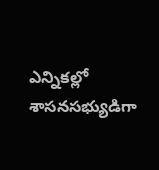ఎన్నికల్లో శాసనసభ్యుడిగా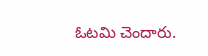ఓటమి చెందారు.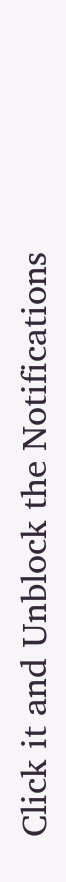Click it and Unblock the Notifications